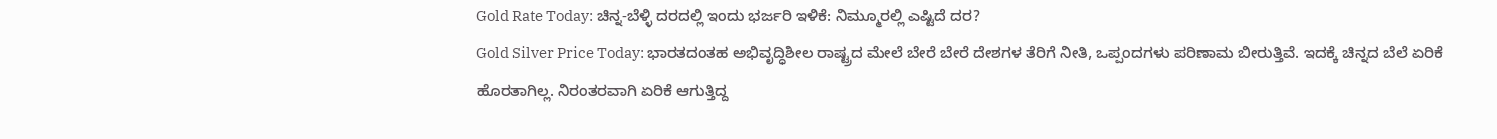Gold Rate Today: ಚಿನ್ನ-ಬೆಳ್ಳಿ ದರದಲ್ಲಿ ಇಂದು ಭರ್ಜರಿ ಇಳಿಕೆ: ನಿಮ್ಮೂರಲ್ಲಿ ಎಷ್ಟಿದೆ ದರ?
Gold Silver Price Today: ಭಾರತದಂತಹ ಅಭಿವೃದ್ಧಿಶೀಲ ರಾಷ್ಟ್ರದ ಮೇಲೆ ಬೇರೆ ಬೇರೆ ದೇಶಗಳ ತೆರಿಗೆ ನೀತಿ, ಒಪ್ಪಂದಗಳು ಪರಿಣಾಮ ಬೀರುತ್ತಿವೆ. ಇದಕ್ಕೆ ಚಿನ್ನದ ಬೆಲೆ ಏರಿಕೆ ಹೊರತಾಗಿಲ್ಲ. ನಿರಂತರವಾಗಿ ಏರಿಕೆ ಆಗುತ್ತಿದ್ದ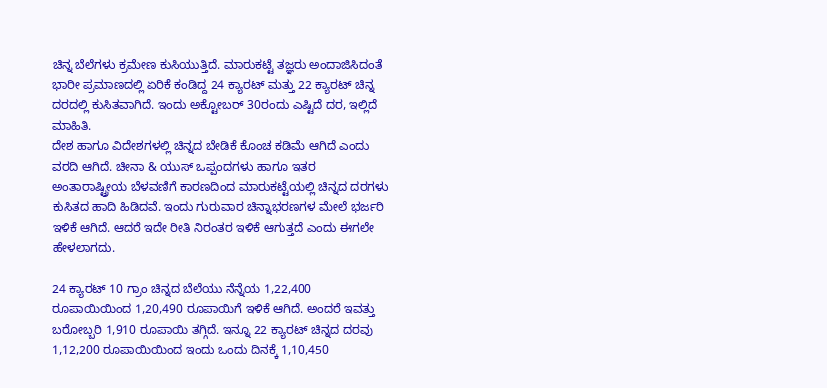ಚಿನ್ನ ಬೆಲೆಗಳು ಕ್ರಮೇಣ ಕುಸಿಯುತ್ತಿದೆ. ಮಾರುಕಟ್ಟೆ ತಜ್ಞರು ಅಂದಾಜಿಸಿದಂತೆ ಭಾರೀ ಪ್ರಮಾಣದಲ್ಲಿ ಏರಿಕೆ ಕಂಡಿದ್ದ 24 ಕ್ಯಾರಟ್ ಮತ್ತು 22 ಕ್ಯಾರಟ್ ಚಿನ್ನ ದರದಲ್ಲಿ ಕುಸಿತವಾಗಿದೆ. ಇಂದು ಅಕ್ಟೋಬರ್ 30ರಂದು ಎಷ್ಟಿದೆ ದರ, ಇಲ್ಲಿದೆ ಮಾಹಿತಿ.
ದೇಶ ಹಾಗೂ ವಿದೇಶಗಳಲ್ಲಿ ಚಿನ್ನದ ಬೇಡಿಕೆ ಕೊಂಚ ಕಡಿಮೆ ಆಗಿದೆ ಎಂದು ವರದಿ ಆಗಿದೆ. ಚೀನಾ & ಯುಸ್ ಒಪ್ಪಂದಗಳು ಹಾಗೂ ಇತರ ಅಂತಾರಾಷ್ಟ್ರೀಯ ಬೆಳವಣಿಗೆ ಕಾರಣದಿಂದ ಮಾರುಕಟ್ಟೆಯಲ್ಲಿ ಚಿನ್ನದ ದರಗಳು ಕುಸಿತದ ಹಾದಿ ಹಿಡಿದವೆ. ಇಂದು ಗುರುವಾರ ಚಿನ್ನಾಭರಣಗಳ ಮೇಲೆ ಭರ್ಜರಿ ಇಳಿಕೆ ಆಗಿದೆ. ಆದರೆ ಇದೇ ರೀತಿ ನಿರಂತರ ಇಳಿಕೆ ಆಗುತ್ತದೆ ಎಂದು ಈಗಲೇ ಹೇಳಲಾಗದು.

24 ಕ್ಯಾರಟ್ 10 ಗ್ರಾಂ ಚಿನ್ನದ ಬೆಲೆಯು ನೆನ್ನೆಯ 1,22,400 ರೂಪಾಯಿಯಿಂದ 1,20,490 ರೂಪಾಯಿಗೆ ಇಳಿಕೆ ಆಗಿದೆ. ಅಂದರೆ ಇವತ್ತು ಬರೋಬ್ಬರಿ 1,910 ರೂಪಾಯಿ ತಗ್ಗಿದೆ. ಇನ್ನೂ 22 ಕ್ಯಾರಟ್ ಚಿನ್ನದ ದರವು 1,12,200 ರೂಪಾಯಿಯಿಂದ ಇಂದು ಒಂದು ದಿನಕ್ಕೆ 1,10,450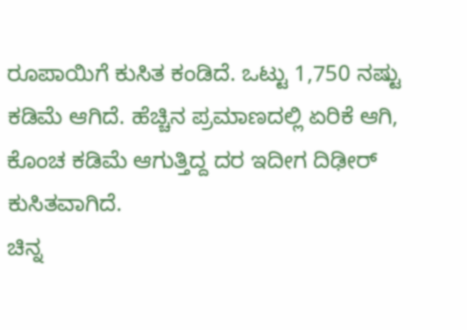ರೂಪಾಯಿಗೆ ಕುಸಿತ ಕಂಡಿದೆ. ಒಟ್ಟು 1,750 ನಷ್ಟು ಕಡಿಮೆ ಆಗಿದೆ. ಹೆಚ್ಚಿನ ಪ್ರಮಾಣದಲ್ಲಿ ಏರಿಕೆ ಆಗಿ, ಕೊಂಚ ಕಡಿಮೆ ಆಗುತ್ತಿದ್ದ ದರ ಇದೀಗ ದಿಢೀರ್ ಕುಸಿತವಾಗಿದೆ.
ಚಿನ್ನ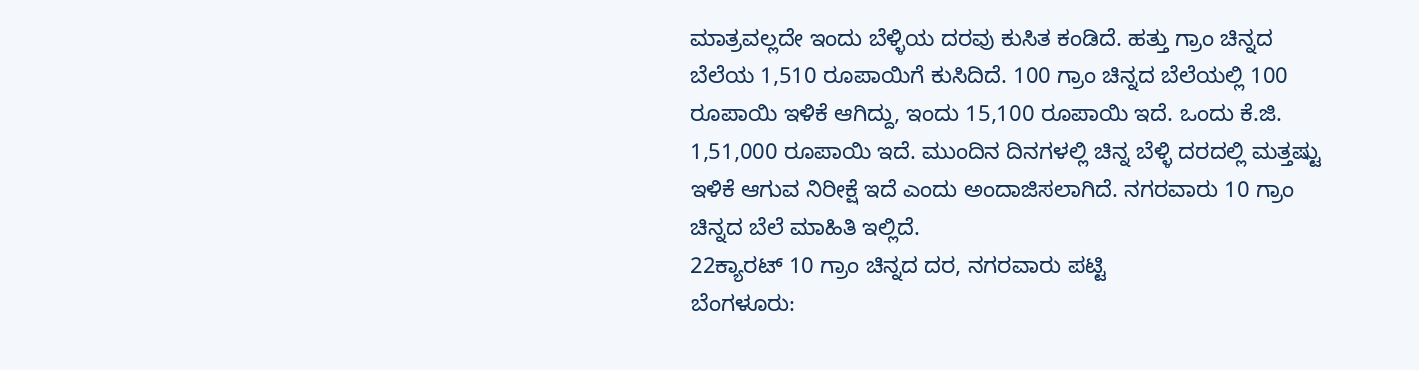ಮಾತ್ರವಲ್ಲದೇ ಇಂದು ಬೆಳ್ಳಿಯ ದರವು ಕುಸಿತ ಕಂಡಿದೆ. ಹತ್ತು ಗ್ರಾಂ ಚಿನ್ನದ ಬೆಲೆಯ 1,510 ರೂಪಾಯಿಗೆ ಕುಸಿದಿದೆ. 100 ಗ್ರಾಂ ಚಿನ್ನದ ಬೆಲೆಯಲ್ಲಿ 100 ರೂಪಾಯಿ ಇಳಿಕೆ ಆಗಿದ್ದು, ಇಂದು 15,100 ರೂಪಾಯಿ ಇದೆ. ಒಂದು ಕೆ.ಜಿ. 1,51,000 ರೂಪಾಯಿ ಇದೆ. ಮುಂದಿನ ದಿನಗಳಲ್ಲಿ ಚಿನ್ನ ಬೆಳ್ಳಿ ದರದಲ್ಲಿ ಮತ್ತಷ್ಟು ಇಳಿಕೆ ಆಗುವ ನಿರೀಕ್ಷೆ ಇದೆ ಎಂದು ಅಂದಾಜಿಸಲಾಗಿದೆ. ನಗರವಾರು 10 ಗ್ರಾಂ ಚಿನ್ನದ ಬೆಲೆ ಮಾಹಿತಿ ಇಲ್ಲಿದೆ.
22ಕ್ಯಾರಟ್ 10 ಗ್ರಾಂ ಚಿನ್ನದ ದರ, ನಗರವಾರು ಪಟ್ಟಿ
ಬೆಂಗಳೂರು: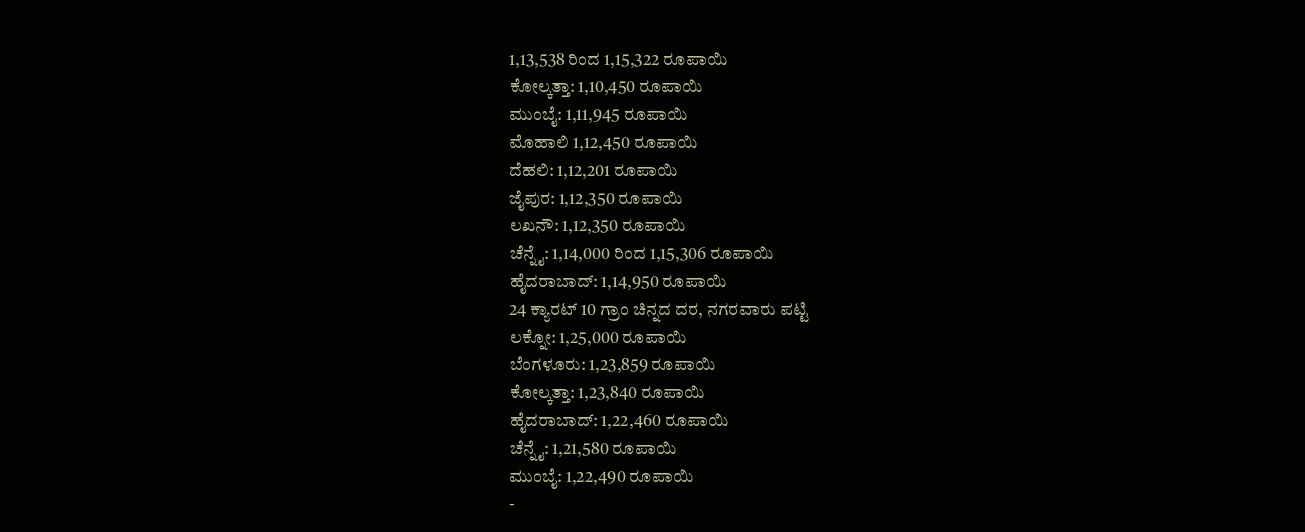1,13,538 ರಿಂದ 1,15,322 ರೂಪಾಯಿ
ಕೋಲ್ಕತ್ತಾ: 1,10,450 ರೂಪಾಯಿ
ಮುಂಬೈ: 1,11,945 ರೂಪಾಯಿ
ಮೊಹಾಲಿ 1,12,450 ರೂಪಾಯಿ
ದೆಹಲಿ: 1,12,201 ರೂಪಾಯಿ
ಜೈಪುರ: 1,12,350 ರೂಪಾಯಿ
ಲಖನೌ: 1,12,350 ರೂಪಾಯಿ
ಚೆನ್ನೈ: 1,14,000 ರಿಂದ 1,15,306 ರೂಪಾಯಿ
ಹೈದರಾಬಾದ್: 1,14,950 ರೂಪಾಯಿ
24 ಕ್ಯಾರಟ್ 10 ಗ್ರಾಂ ಚಿನ್ನದ ದರ, ನಗರವಾರು ಪಟ್ಟಿ
ಲಕ್ನೋ: 1,25,000 ರೂಪಾಯಿ
ಬೆಂಗಳೂರು: 1,23,859 ರೂಪಾಯಿ
ಕೋಲ್ಕತ್ತಾ: 1,23,840 ರೂಪಾಯಿ
ಹೈದರಾಬಾದ್: 1,22,460 ರೂಪಾಯಿ
ಚೆನ್ನೈ: 1,21,580 ರೂಪಾಯಿ
ಮುಂಬೈ: 1,22,490 ರೂಪಾಯಿ
-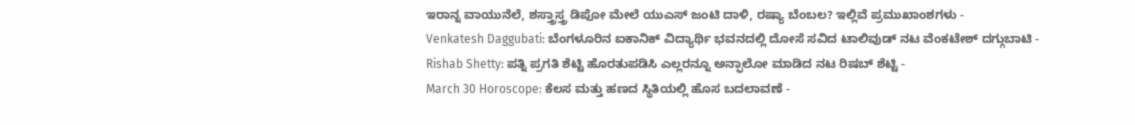ಇರಾನ್ನ ವಾಯುನೆಲೆ, ಶಸ್ತ್ರಾಸ್ತ್ರ ಡಿಪೋ ಮೇಲೆ ಯುಎಸ್ ಜಂಟಿ ದಾಳಿ, ರಷ್ಯಾ ಬೆಂಬಲ? ಇಲ್ಲಿವೆ ಪ್ರಮುಖಾಂಶಗಳು -
Venkatesh Daggubati: ಬೆಂಗಳೂರಿನ ಐಕಾನಿಕ್ ವಿದ್ಯಾರ್ಥಿ ಭವನದಲ್ಲಿ ದೋಸೆ ಸವಿದ ಟಾಲಿವುಡ್ ನಟ ವೆಂಕಟೇಶ್ ದಗ್ಗುಬಾಟಿ -
Rishab Shetty: ಪತ್ನಿ ಪ್ರಗತಿ ಶೆಟ್ಟಿ ಹೊರತುಪಡಿಸಿ ಎಲ್ಲರನ್ನೂ ಅನ್ಫಾಲೋ ಮಾಡಿದ ನಟ ರಿಷಬ್ ಶೆಟ್ಟಿ -
March 30 Horoscope: ಕೆಲಸ ಮತ್ತು ಹಣದ ಸ್ಥಿತಿಯಲ್ಲಿ ಹೊಸ ಬದಲಾವಣೆ -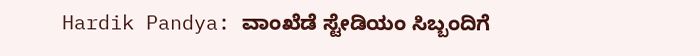Hardik Pandya: ವಾಂಖೆಡೆ ಸ್ಟೇಡಿಯಂ ಸಿಬ್ಬಂದಿಗೆ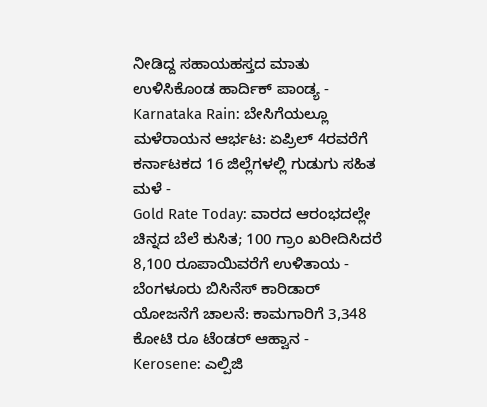ನೀಡಿದ್ದ ಸಹಾಯಹಸ್ತದ ಮಾತು ಉಳಿಸಿಕೊಂಡ ಹಾರ್ದಿಕ್ ಪಾಂಡ್ಯ -
Karnataka Rain: ಬೇಸಿಗೆಯಲ್ಲೂ ಮಳೆರಾಯನ ಆರ್ಭಟ: ಏಪ್ರಿಲ್ 4ರವರೆಗೆ ಕರ್ನಾಟಕದ 16 ಜಿಲ್ಲೆಗಳಲ್ಲಿ ಗುಡುಗು ಸಹಿತ ಮಳೆ -
Gold Rate Today: ವಾರದ ಆರಂಭದಲ್ಲೇ ಚಿನ್ನದ ಬೆಲೆ ಕುಸಿತ; 100 ಗ್ರಾಂ ಖರೀದಿಸಿದರೆ 8,100 ರೂಪಾಯಿವರೆಗೆ ಉಳಿತಾಯ -
ಬೆಂಗಳೂರು ಬಿಸಿನೆಸ್ ಕಾರಿಡಾರ್ ಯೋಜನೆಗೆ ಚಾಲನೆ: ಕಾಮಗಾರಿಗೆ 3,348 ಕೋಟಿ ರೂ ಟೆಂಡರ್ ಆಹ್ವಾನ -
Kerosene: ಎಲ್ಪಿಜಿ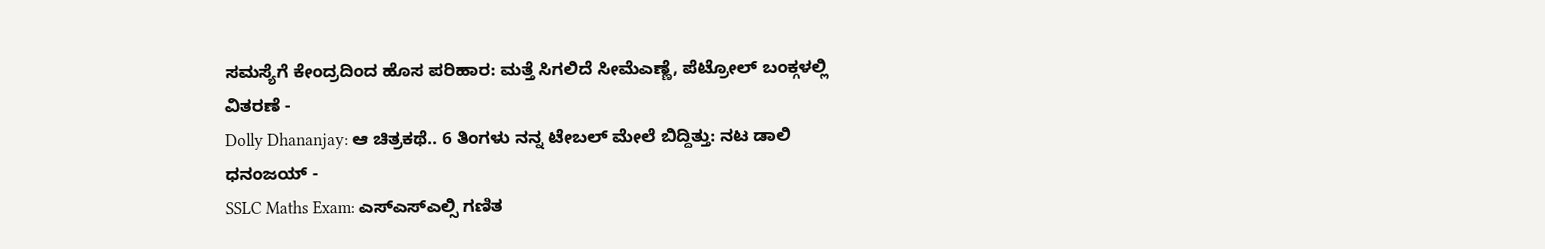ಸಮಸ್ಯೆಗೆ ಕೇಂದ್ರದಿಂದ ಹೊಸ ಪರಿಹಾರ: ಮತ್ತೆ ಸಿಗಲಿದೆ ಸೀಮೆಎಣ್ಣೆ, ಪೆಟ್ರೋಲ್ ಬಂಕ್ಗಳಲ್ಲಿ ವಿತರಣೆ -
Dolly Dhananjay: ಆ ಚಿತ್ರಕಥೆ.. 6 ತಿಂಗಳು ನನ್ನ ಟೇಬಲ್ ಮೇಲೆ ಬಿದ್ದಿತ್ತು: ನಟ ಡಾಲಿ ಧನಂಜಯ್ -
SSLC Maths Exam: ಎಸ್ಎಸ್ಎಲ್ಸಿ ಗಣಿತ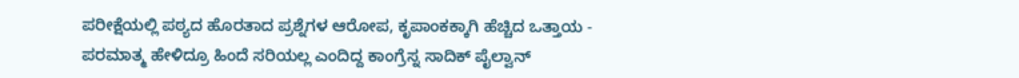ಪರೀಕ್ಷೆಯಲ್ಲಿ ಪಠ್ಯದ ಹೊರತಾದ ಪ್ರಶ್ನೆಗಳ ಆರೋಪ, ಕೃಪಾಂಕಕ್ಕಾಗಿ ಹೆಚ್ಚಿದ ಒತ್ತಾಯ -
ಪರಮಾತ್ಮ ಹೇಳಿದ್ರೂ ಹಿಂದೆ ಸರಿಯಲ್ಲ ಎಂದಿದ್ದ ಕಾಂಗ್ರೆಸ್ನ ಸಾದಿಕ್ ಪೈಲ್ವಾನ್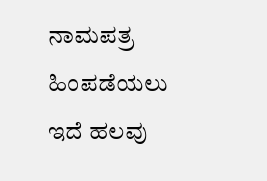ನಾಮಪತ್ರ ಹಿಂಪಡೆಯಲು ಇದೆ ಹಲವು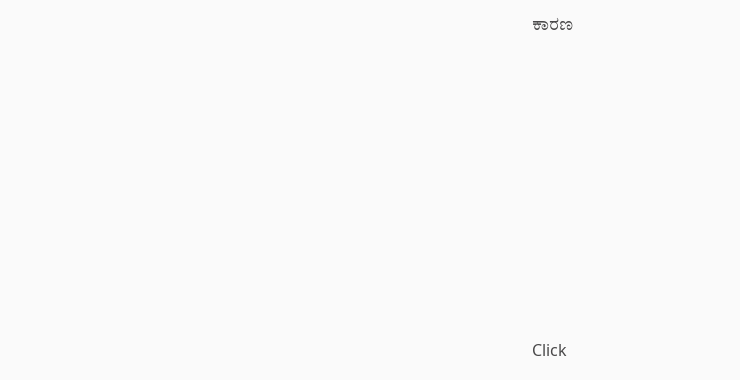ಕಾರಣ











Click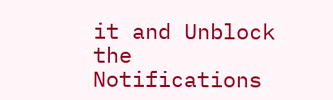it and Unblock the Notifications